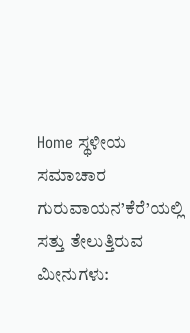Home ಸ್ಥಳೀಯ ಸಮಾಚಾರ ಗುರುವಾಯನ’ಕೆರೆ’ಯಲ್ಲಿ ಸತ್ತು ತೇಲುತ್ತಿರುವ ಮೀನುಗಳು: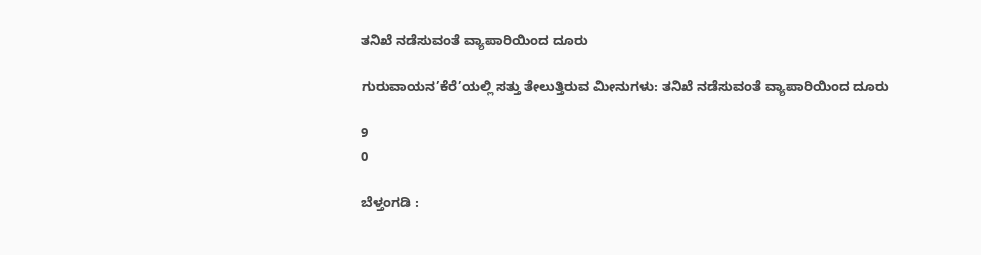ತನಿಖೆ ನಡೆಸುವಂತೆ ವ್ಯಾಪಾರಿಯಿಂದ ದೂರು

ಗುರುವಾಯನ’ಕೆರೆ’ಯಲ್ಲಿ ಸತ್ತು ತೇಲುತ್ತಿರುವ ಮೀನುಗಳು: ತನಿಖೆ ನಡೆಸುವಂತೆ ವ್ಯಾಪಾರಿಯಿಂದ ದೂರು

9
0

ಬೆಳ್ತಂಗಡಿ :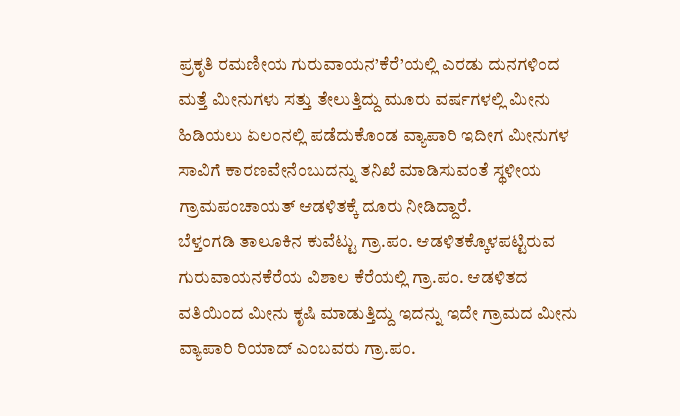ಪ್ರಕೃತಿ ರಮಣೀಯ ಗುರುವಾಯನ’ಕೆರೆ’ಯಲ್ಲಿ ಎರಡು ದುನಗಳಿಂದ ಮತ್ತೆ ಮೀನುಗಳು ಸತ್ತು ತೇಲುತ್ತಿದ್ದು ಮೂರು ವರ್ಷಗಳಲ್ಲಿ ಮೀನು ಹಿಡಿಯಲು ಏಲಂನಲ್ಲಿ ಪಡೆದುಕೊಂಡ ವ್ಯಾಪಾರಿ ಇದೀಗ ಮೀನುಗಳ ಸಾವಿಗೆ ಕಾರಣವೇನೆಂಬುದನ್ನು ತನಿಖೆ ಮಾಡಿಸುವಂತೆ ಸ್ಥಳೀಯ ಗ್ರಾಮಪಂಚಾಯತ್ ಆಡಳಿತಕ್ಕೆ ದೂರು ನೀಡಿದ್ದಾರೆ.
ಬೆಳ್ತಂಗಡಿ ತಾಲೂಕಿನ ಕುವೆಟ್ಟು ಗ್ರಾ.ಪಂ. ಆಡಳಿತಕ್ಕೊಳಪಟ್ಟಿರುವ ಗುರುವಾಯನಕೆರೆಯ ವಿಶಾಲ ಕೆರೆಯಲ್ಲಿ ಗ್ರಾ.ಪಂ. ಆಡಳಿತದ ವತಿಯಿಂದ ಮೀನು ಕೃಷಿ ಮಾಡುತ್ತಿದ್ದು ಇದನ್ನು ಇದೇ ಗ್ರಾಮದ ಮೀನು ವ್ಯಾಪಾರಿ ರಿಯಾದ್ ಎಂಬವರು ಗ್ರಾ.ಪಂ.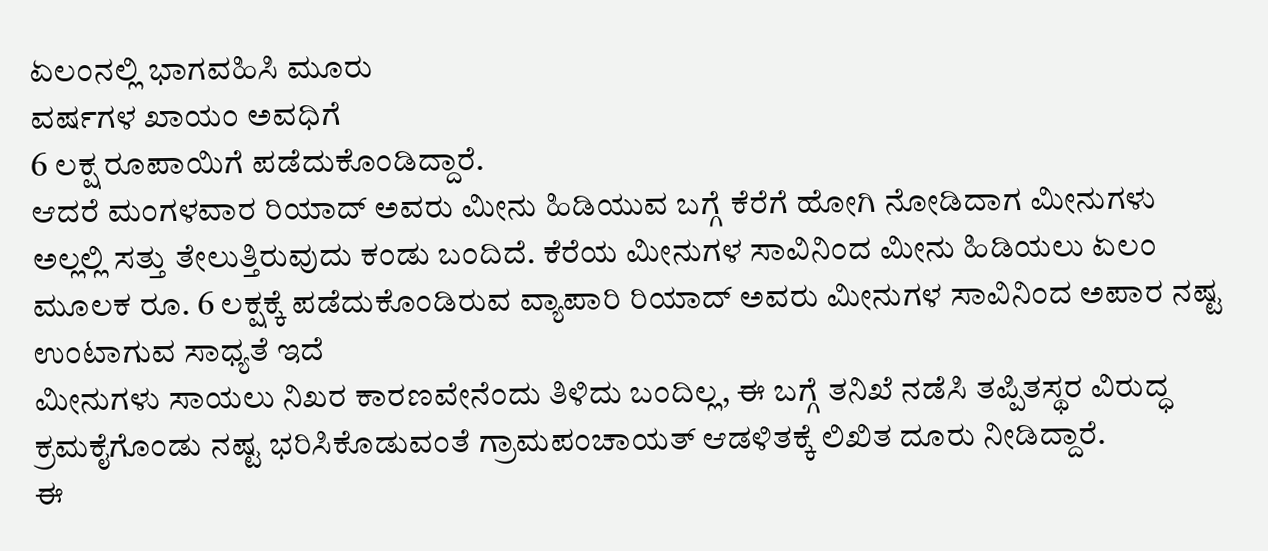ಏಲಂನಲ್ಲಿ ಭಾಗವಹಿಸಿ ಮೂರು
ವರ್ಷಗಳ ಖಾಯಂ ಅವಧಿಗೆ
6 ಲಕ್ಷ ರೂಪಾಯಿಗೆ ಪಡೆದುಕೊಂಡಿದ್ದಾರೆ.
ಆದರೆ ಮಂಗಳವಾರ ರಿಯಾದ್ ಅವರು ಮೀನು ಹಿಡಿಯುವ ಬಗ್ಗೆ ಕೆರೆಗೆ ಹೋಗಿ ನೋಡಿದಾಗ ಮೀನುಗಳು ಅಲ್ಲಲ್ಲಿ ಸತ್ತು ತೇಲುತ್ತಿರುವುದು ಕಂಡು ಬಂದಿದೆ. ಕೆರೆಯ ಮೀನುಗಳ ಸಾವಿನಿಂದ ಮೀನು ಹಿಡಿಯಲು ಏಲಂ ಮೂಲಕ ರೂ. 6 ಲಕ್ಷಕ್ಕೆ ಪಡೆದುಕೊಂಡಿರುವ ವ್ಯಾಪಾರಿ ರಿಯಾದ್ ಅವರು ಮೀನುಗಳ ಸಾವಿನಿಂದ ಅಪಾರ ನಷ್ಟ ಉಂಟಾಗುವ ಸಾಧ್ಯತೆ ಇದೆ
ಮೀನುಗಳು ಸಾಯಲು ನಿಖರ ಕಾರಣವೇನೆಂದು ತಿಳಿದು ಬಂದಿಲ್ಲ, ಈ ಬಗ್ಗೆ ತನಿಖೆ ನಡೆಸಿ ತಪ್ಪಿತಸ್ಥರ ವಿರುದ್ಧ ಕ್ರಮಕೈಗೊಂಡು ನಷ್ಟ ಭರಿಸಿಕೊಡುವಂತೆ ಗ್ರಾಮಪಂಚಾಯತ್ ಆಡಳಿತಕ್ಕೆ ಲಿಖಿತ ದೂರು ನೀಡಿದ್ದಾರೆ.
ಈ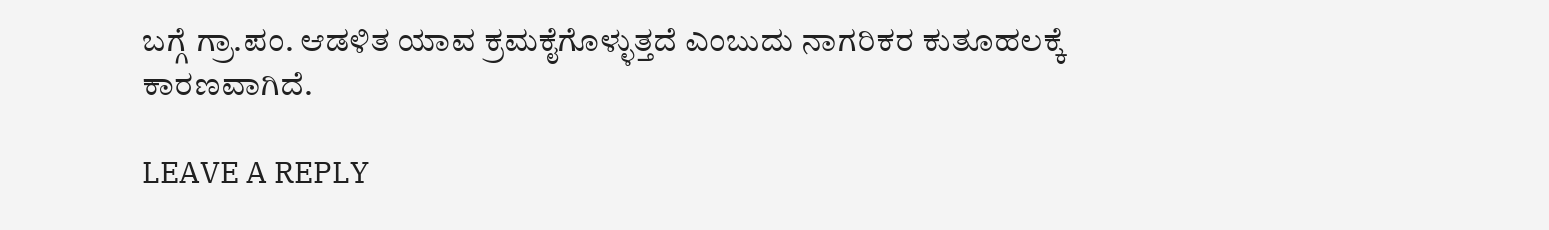ಬಗ್ಗೆ ಗ್ರಾ.ಪಂ. ಆಡಳಿತ ಯಾವ ಕ್ರಮಕೈಗೊಳ್ಳುತ್ತದೆ ಎಂಬುದು ನಾಗರಿಕರ ಕುತೂಹಲಕ್ಕೆ ಕಾರಣವಾಗಿದೆ.

LEAVE A REPLY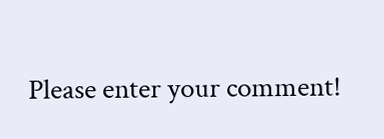Please enter your comment!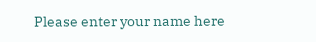Please enter your name here